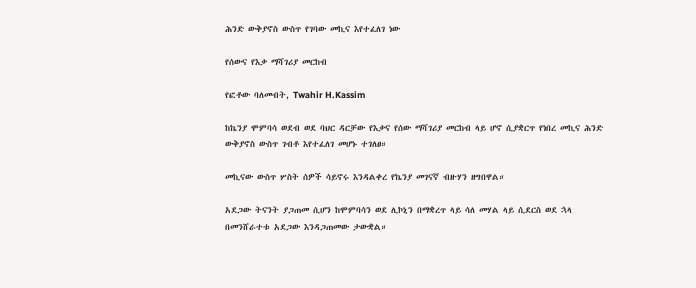ሕንድ ውቅያኖስ ውስጥ የገባው መኪና እየተፈለገ ነው

የሰውና የእቃ ማሻገሪያ መርከብ

የፎቶው ባለመብት, Twahir H.Kassim

ከኬንያ ሞምባሳ ወደብ ወደ ባህር ዳርቻው የእቃና የሰው ማሻገሪያ መርከብ ላይ ሆኖ ሲያቋርጥ የነበረ መኪና ሕንድ ውቅያኖስ ውስጥ ገብቶ እየተፈለገ መሆኑ ተገለፀ።

መኪናው ውስጥ ሦስት ሰዎች ሳይኖሩ እንዳልቀረ የኬንያ መገናኛ ብዙሃን ዘግበዋል።

አደጋው ትናንት ያጋጠመ ሲሆን ከሞምባሳን ወደ ሊኮኒን በማቋረጥ ላይ ሳለ መሃል ላይ ሲደርስ ወደ ኋላ በመንሸራተቱ አደጋው እንዳጋጠመው ታውቋል።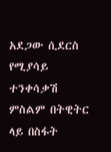አደጋው ሲደርስ የሚያሳይ ተንቀሳቃሽ ምስልም በትዊትር ላይ በስፋት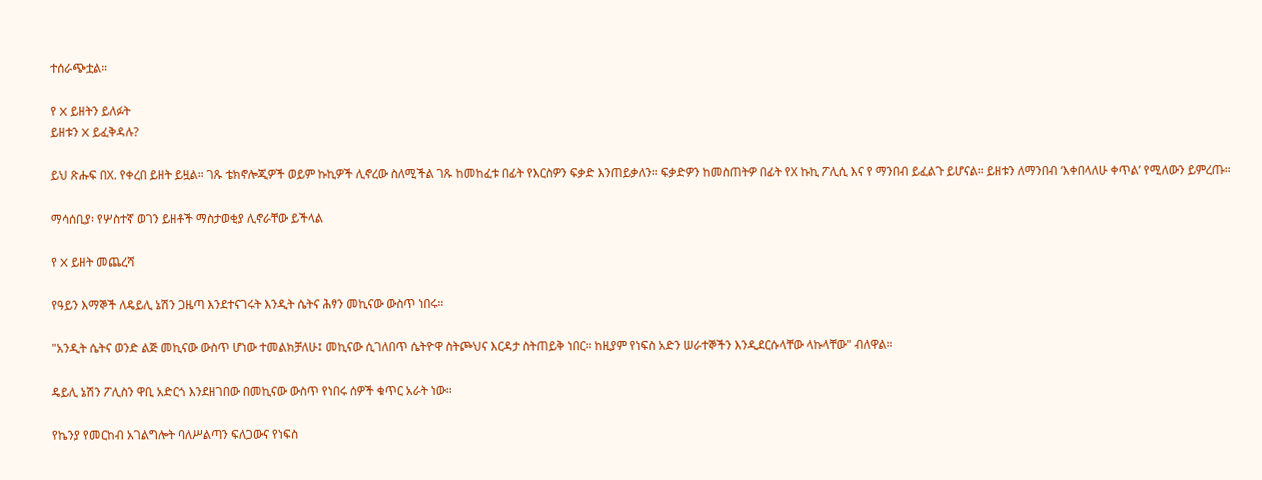ተሰራጭቷል።

የ X ይዘትን ይለፉት
ይዘቱን X ይፈቅዳሉ?

ይህ ጽሑፍ በX. የቀረበ ይዘት ይዟል። ገጹ ቴክኖሎጂዎች ወይም ኩኪዎች ሊኖረው ስለሚችል ገጹ ከመከፈቱ በፊት የእርስዎን ፍቃድ እንጠይቃለን። ፍቃድዎን ከመስጠትዎ በፊት የX ኩኪ ፖሊሲ እና የ ማንበብ ይፈልጉ ይሆናል። ይዘቱን ለማንበብ ‘እቀበላለሁ ቀጥል’ የሚለውን ይምረጡ።

ማሳሰቢያ፡ የሦስተኛ ወገን ይዘቶች ማስታወቂያ ሊኖራቸው ይችላል

የ X ይዘት መጨረሻ

የዓይን እማኞች ለዴይሊ ኔሽን ጋዜጣ እንደተናገሩት እንዲት ሴትና ሕፃን መኪናው ውስጥ ነበሩ።

"አንዲት ሴትና ወንድ ልጅ መኪናው ውስጥ ሆነው ተመልክቻለሁ፤ መኪናው ሲገለበጥ ሴትዮዋ ስትጮህና እርዳታ ስትጠይቅ ነበር። ከዚያም የነፍስ አድን ሠራተኞችን እንዲደርሱላቸው ላኩላቸው" ብለዋል።

ዴይሊ ኔሽን ፖሊስን ዋቢ አድርጎ እንደዘገበው በመኪናው ውስጥ የነበሩ ሰዎች ቁጥር አራት ነው።

የኬንያ የመርከብ አገልግሎት ባለሥልጣን ፍለጋውና የነፍስ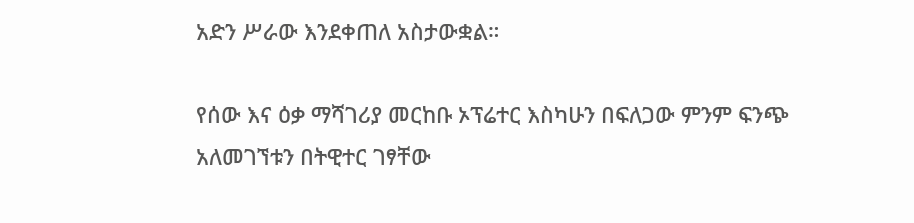አድን ሥራው እንደቀጠለ አስታውቋል።

የሰው እና ዕቃ ማሻገሪያ መርከቡ ኦፕሬተር እስካሁን በፍለጋው ምንም ፍንጭ አለመገኘቱን በትዊተር ገፃቸው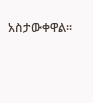አስታውቀዋል።